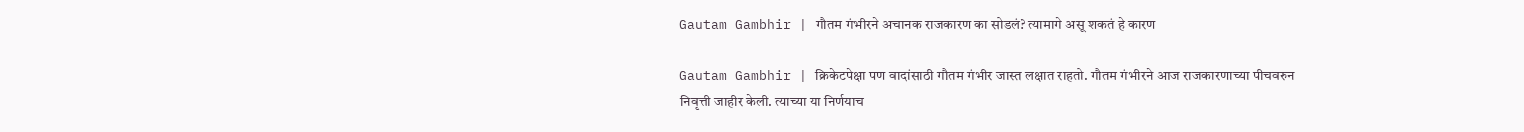Gautam Gambhir | गौतम गंभीरने अचानक राजकारण का सोडलं? त्यामागे असू शकतं हे कारण

Gautam Gambhir | क्रिकेटपेक्षा पण वादांसाठी गौतम गंभीर जास्त लक्षात राहतो. गौतम गंभीरने आज राजकारणाच्या पीचवरुन निवृत्ती जाहीर केली. त्याच्या या निर्णयाच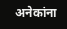अनेकांना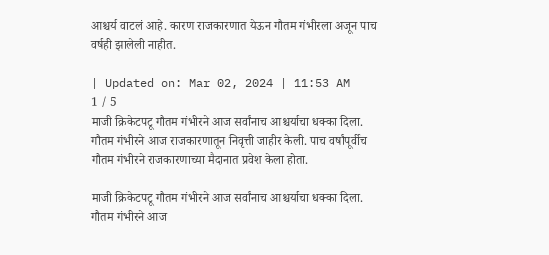आश्चर्य वाटलं आहे. कारण राजकारणात येऊन गौतम गंभीरला अजून पाच वर्षही झालेली नाहीत.

| Updated on: Mar 02, 2024 | 11:53 AM
1 / 5
माजी क्रिकेटपटू गौतम गंभीरने आज सर्वांनाच आश्चर्याचा धक्का दिला. गौतम गंभीरने आज राजकारणातून निवृत्ती जाहीर केली. पाच वर्षांपूर्वीच गौतम गंभीरने राजकारणाच्या मैदानात प्रवेश केला होता.

माजी क्रिकेटपटू गौतम गंभीरने आज सर्वांनाच आश्चर्याचा धक्का दिला. गौतम गंभीरने आज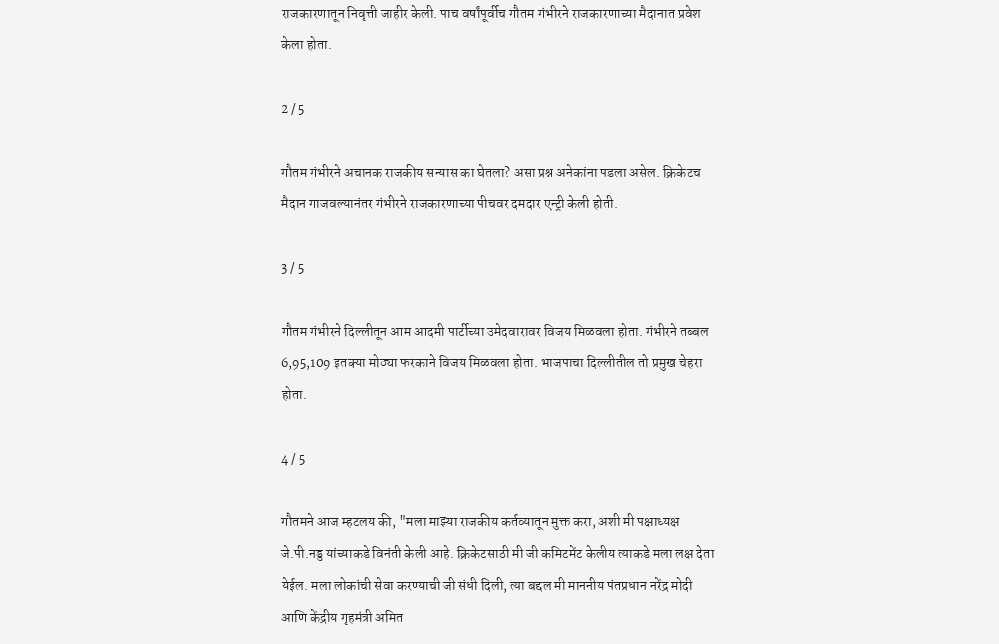राजकारणातून निवृत्ती जाहीर केली. पाच वर्षांपूर्वीच गौतम गंभीरने राजकारणाच्या मैदानात प्रवेश केला होता.

2 / 5

गौतम गंभीरने अचानक राजकीय सन्यास का घेतला? असा प्रश्न अनेकांना पडला असेल. क्रिकेटच मैदान गाजवल्यानंतर गंभीरने राजकारणाच्या पीचवर दमदार एन्ट्री केली होती.

3 / 5

गौतम गंभीरने दिल्लीतून आम आदमी पार्टीच्या उमेदवारावर विजय मिळवला होता. गंभीरने तब्बल 6,95,109 इतक्या मोठ्या फरकाने विजय मिळवला होता. भाजपाचा दिल्लीतील तो प्रमुख चेहरा होता.

4 / 5

गौतमने आज म्हटलय की, "मला माझ्या राजकीय कर्तव्यातून मुक्त करा, अशी मी पक्षाध्यक्ष जे.पी.नड्ड यांच्याकडे विनंती केली आहे. क्रिकेटसाठी मी जी कमिटमेंट केलीय त्याकडे मला लक्ष देता येईल. मला लोकांची सेवा करण्याची जी संधी दिली, त्या बद्दल मी माननीय पंतप्रधान नरेंद्र मोदी आणि केंद्रीय गृहमंत्री अमित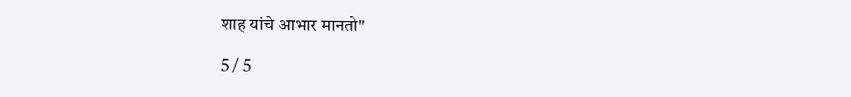शाह यांचे आभार मानतो"

5 / 5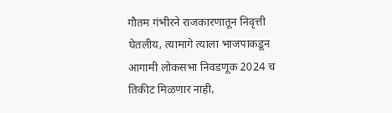गौतम गंभीरने राजकारणातून निवृत्ती घेतलीय, त्यामागे त्याला भाजपाकडून आगामी लोकसभा निवडणूक 2024 च तिकीट मिळणार नाही,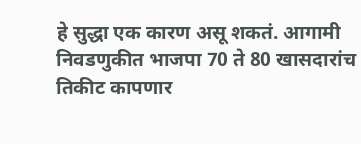हे सुद्धा एक कारण असू शकतं. आगामी निवडणुकीत भाजपा 70 ते 80 खासदारांच तिकीट कापणार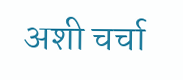अशी चर्चा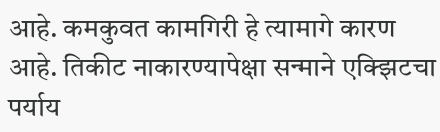आहे. कमकुवत कामगिरी हे त्यामागे कारण आहे. तिकीट नाकारण्यापेक्षा सन्माने एक्झिटचा पर्याय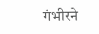गंभीरने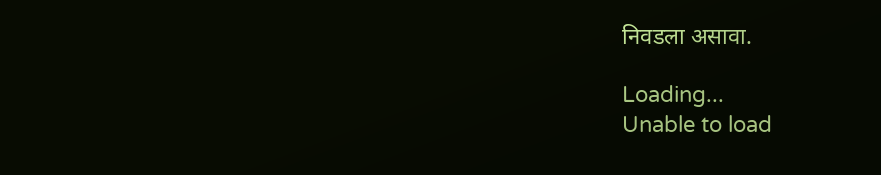निवडला असावा.

Loading...
Unable to load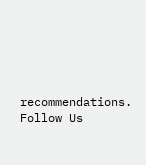recommendations.
Follow Us